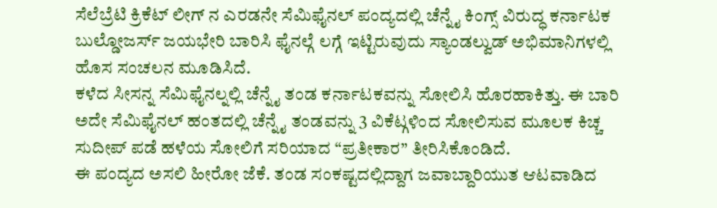ಸೆಲೆಬ್ರೆಟಿ ಕ್ರಿಕೆಟ್ ಲೀಗ್ ನ ಎರಡನೇ ಸೆಮಿಫೈನಲ್ ಪಂದ್ಯದಲ್ಲಿ ಚೆನ್ನೈ ಕಿಂಗ್ಸ್ ವಿರುದ್ಧ ಕರ್ನಾಟಕ ಬುಲ್ಡೋಜರ್ಸ್ ಜಯಭೇರಿ ಬಾರಿಸಿ ಫೈನಲ್ಗೆ ಲಗ್ಗೆ ಇಟ್ಟಿರುವುದು ಸ್ಯಾಂಡಲ್ವುಡ್ ಅಭಿಮಾನಿಗಳಲ್ಲಿ ಹೊಸ ಸಂಚಲನ ಮೂಡಿಸಿದೆ.
ಕಳೆದ ಸೀಸನ್ನ ಸೆಮಿಫೈನಲ್ನಲ್ಲಿ ಚೆನ್ನೈ ತಂಡ ಕರ್ನಾಟಕವನ್ನು ಸೋಲಿಸಿ ಹೊರಹಾಕಿತ್ತು. ಈ ಬಾರಿ ಅದೇ ಸೆಮಿಫೈನಲ್ ಹಂತದಲ್ಲಿ ಚೆನ್ನೈ ತಂಡವನ್ನು 3 ವಿಕೆಟ್ಗಳಿಂದ ಸೋಲಿಸುವ ಮೂಲಕ ಕಿಚ್ಚ ಸುದೀಪ್ ಪಡೆ ಹಳೆಯ ಸೋಲಿಗೆ ಸರಿಯಾದ “ಪ್ರತೀಕಾರ” ತೀರಿಸಿಕೊಂಡಿದೆ.
ಈ ಪಂದ್ಯದ ಅಸಲಿ ಹೀರೋ ಜೆಕೆ. ತಂಡ ಸಂಕಷ್ಟದಲ್ಲಿದ್ದಾಗ ಜವಾಬ್ದಾರಿಯುತ ಆಟವಾಡಿದ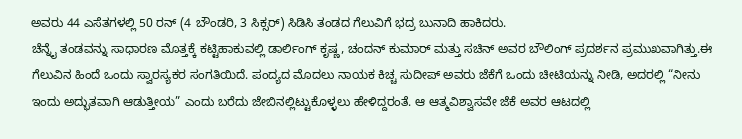ಅವರು 44 ಎಸೆತಗಳಲ್ಲಿ 50 ರನ್ (4 ಬೌಂಡರಿ, 3 ಸಿಕ್ಸರ್) ಸಿಡಿಸಿ ತಂಡದ ಗೆಲುವಿಗೆ ಭದ್ರ ಬುನಾದಿ ಹಾಕಿದರು.
ಚೆನ್ನೈ ತಂಡವನ್ನು ಸಾಧಾರಣ ಮೊತ್ತಕ್ಕೆ ಕಟ್ಟಿಹಾಕುವಲ್ಲಿ ಡಾರ್ಲಿಂಗ್ ಕೃಷ್ಣ, ಚಂದನ್ ಕುಮಾರ್ ಮತ್ತು ಸಚಿನ್ ಅವರ ಬೌಲಿಂಗ್ ಪ್ರದರ್ಶನ ಪ್ರಮುಖವಾಗಿತ್ತು.ಈ ಗೆಲುವಿನ ಹಿಂದೆ ಒಂದು ಸ್ವಾರಸ್ಯಕರ ಸಂಗತಿಯಿದೆ. ಪಂದ್ಯದ ಮೊದಲು ನಾಯಕ ಕಿಚ್ಚ ಸುದೀಪ್ ಅವರು ಜೆಕೆಗೆ ಒಂದು ಚೀಟಿಯನ್ನು ನೀಡಿ, ಅದರಲ್ಲಿ “ನೀನು ಇಂದು ಅದ್ಭುತವಾಗಿ ಆಡುತ್ತೀಯ” ಎಂದು ಬರೆದು ಜೇಬಿನಲ್ಲಿಟ್ಟುಕೊಳ್ಳಲು ಹೇಳಿದ್ದರಂತೆ. ಆ ಆತ್ಮವಿಶ್ವಾಸವೇ ಜೆಕೆ ಅವರ ಆಟದಲ್ಲಿ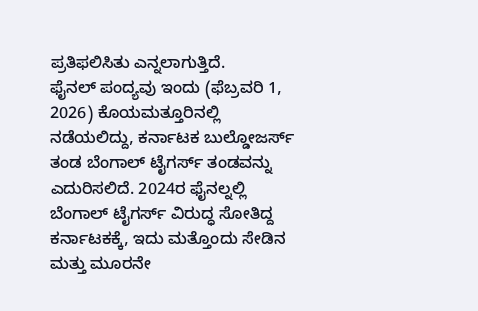ಪ್ರತಿಫಲಿಸಿತು ಎನ್ನಲಾಗುತ್ತಿದೆ.
ಫೈನಲ್ ಪಂದ್ಯವು ಇಂದು (ಫೆಬ್ರವರಿ 1, 2026) ಕೊಯಮತ್ತೂರಿನಲ್ಲಿ ನಡೆಯಲಿದ್ದು, ಕರ್ನಾಟಕ ಬುಲ್ಡೋಜರ್ಸ್ ತಂಡ ಬೆಂಗಾಲ್ ಟೈಗರ್ಸ್ ತಂಡವನ್ನು ಎದುರಿಸಲಿದೆ. 2024ರ ಫೈನಲ್ನಲ್ಲಿ ಬೆಂಗಾಲ್ ಟೈಗರ್ಸ್ ವಿರುದ್ಧ ಸೋತಿದ್ದ ಕರ್ನಾಟಕಕ್ಕೆ, ಇದು ಮತ್ತೊಂದು ಸೇಡಿನ ಮತ್ತು ಮೂರನೇ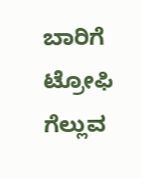ಬಾರಿಗೆ ಟ್ರೋಫಿ ಗೆಲ್ಲುವ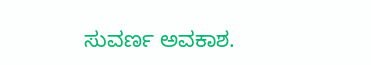ಸುವರ್ಣ ಅವಕಾಶ.